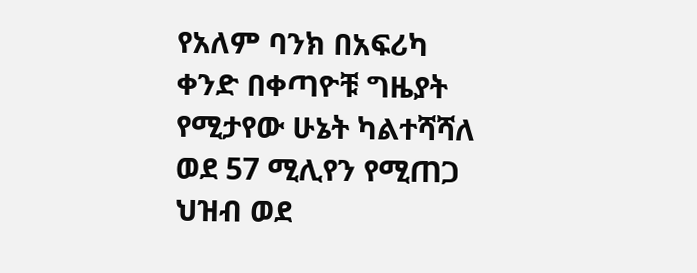የአለም ባንክ በአፍሪካ ቀንድ በቀጣዮቹ ግዜያት የሚታየው ሁኔት ካልተሻሻለ ወደ 57 ሚሊየን የሚጠጋ ህዝብ ወደ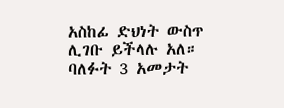አስከፊ ድህነት ውስጥ ሊገቡ ይችላሉ አለ።
ባለፉት 3 አመታት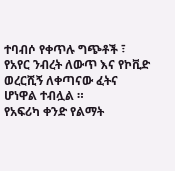ተባብሶ የቀጥሉ ግጭቶች ፣ የአየር ንብረት ለውጥ እና የኮቪድ ወረርሺኝ ለቀጣናው ፈትና ሆነዋል ተብሏል ።
የአፍሪካ ቀንድ የልማት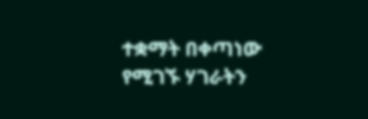ተቋማት በቀጣነው የሚገኙ ሃገራትን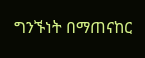ግንኙነት በማጠናከር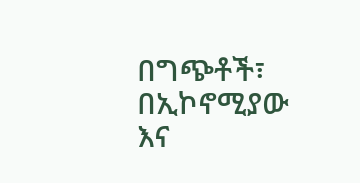በግጭቶች፣ በኢኮኖሚያው እና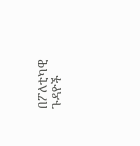በፖለቲካዊ ጉዳዮች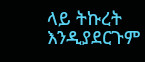ላይ ትኩረት እንዲያደርጉም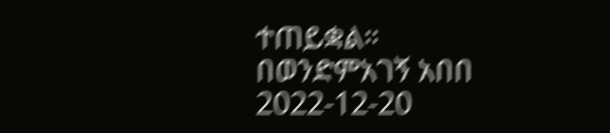ተጠይቋል።
በወንድምአገኝ አበበ
2022-12-20